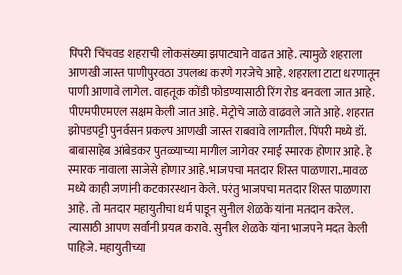पिंपरी चिंचवड शहराची लोकसंख्या झपाट्याने वाढत आहे. त्यामुळे शहराला आणखी जास्त पाणीपुरवठा उपलब्ध करणे गरजेचे आहे. शहराला टाटा धरणातून पाणी आणावे लागेल. वाहतूक कोंडी फोडण्यासाठी रिंग रोड बनवला जात आहे. पीएमपीएमएल सक्षम केली जात आहे. मेट्रोचे जाळे वाढवले जाते आहे. शहरात झोपडपट्टी पुनर्वसन प्रकल्प आणखी जास्त राबवावे लागतील. पिंपरी मध्ये डॉ. बाबासाहेब आंबेडकर पुतळ्याच्या मागील जागेवर रमाई स्मारक होणार आहे. हे स्मारक नावाला साजेसे होणार आहे.भाजपचा मतदार शिस्त पाळणारा..मावळ मध्ये काही जणांनी कटकारस्थान केले. परंतु भाजपचा मतदार शिस्त पाळणारा आहे. तो मतदार महायुतीचा धर्म पाडून सुनील शेळके यांना मतदान करेल. त्यासाठी आपण सर्वांनी प्रयत्न करावे. सुनील शेळके यांना भाजपने मदत केली पाहिजे. महायुतीच्या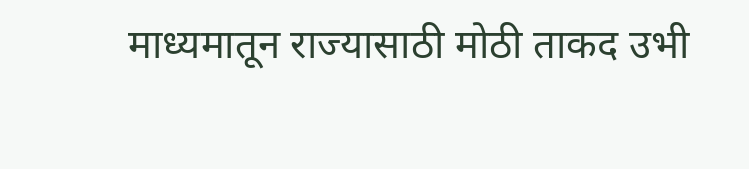माध्यमातून राज्यासाठी मोठी ताकद उभी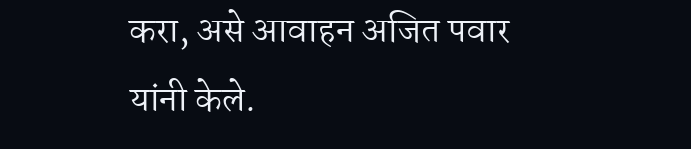करा, असे आवाहन अजित पवार यांनी केले.